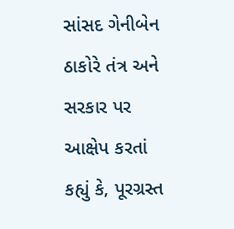સાંસદ ગેનીબેન ઠાકોરે તંત્ર અને સરકાર પર આક્ષેપ કરતાં કહ્યું કે, પૂરગ્રસ્ત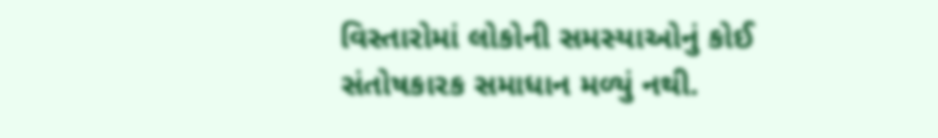વિસ્તારોમાં લોકોની સમસ્યાઓનું કોઈ સંતોષકારક સમાધાન મળ્યું નથી.